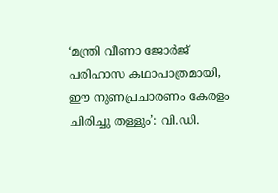‘മന്ത്രി വീണാ ജോര്‍ജ് പരിഹാസ കഥാപാത്രമായി, ഈ നുണപ്രചാരണം കേരളം ചിരിച്ചു തള്ളും’: വി.ഡി.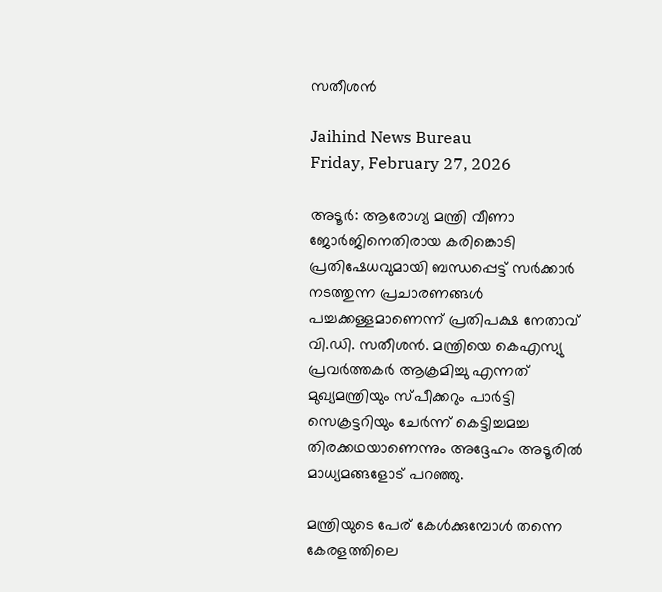സതീശന്‍

Jaihind News Bureau
Friday, February 27, 2026

അടൂര്‍: ആരോഗ്യ മന്ത്രി വീണാ ജോര്‍ജിനെതിരായ കരിങ്കൊടി പ്രതിഷേധവുമായി ബന്ധപ്പെട്ട് സര്‍ക്കാര്‍ നടത്തുന്ന പ്രചാരണങ്ങള്‍ പച്ചക്കള്ളമാണെന്ന് പ്രതിപക്ഷ നേതാവ് വി.ഡി. സതീശന്‍. മന്ത്രിയെ കെഎസ്യു പ്രവര്‍ത്തകര്‍ ആക്രമിച്ചു എന്നത് മുഖ്യമന്ത്രിയും സ്പീക്കറും പാര്‍ട്ടി സെക്രട്ടറിയും ചേര്‍ന്ന് കെട്ടിച്ചമച്ച തിരക്കഥയാണെന്നും അദ്ദേഹം അടൂരില്‍ മാധ്യമങ്ങളോട് പറഞ്ഞു.

മന്ത്രിയുടെ പേര് കേള്‍ക്കുമ്പോള്‍ തന്നെ കേരളത്തിലെ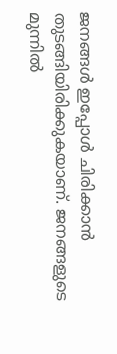ജനങ്ങള്‍ ഇപ്പോള്‍ ചിരിക്കാന്‍ തുടങ്ങിയിരിക്കുകയാണ്. ജനങ്ങളുടെ മുന്നില്‍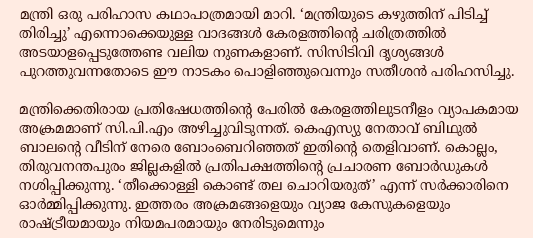മന്ത്രി ഒരു പരിഹാസ കഥാപാത്രമായി മാറി. ‘മന്ത്രിയുടെ കഴുത്തിന് പിടിച്ച് തിരിച്ചു’ എന്നൊക്കെയുള്ള വാദങ്ങള്‍ കേരളത്തിന്റെ ചരിത്രത്തില്‍ അടയാളപ്പെടുത്തേണ്ട വലിയ നുണകളാണ്. സിസിടിവി ദൃശ്യങ്ങള്‍ പുറത്തുവന്നതോടെ ഈ നാടകം പൊളിഞ്ഞുവെന്നും സതീശന്‍ പരിഹസിച്ചു.

മന്ത്രിക്കെതിരായ പ്രതിഷേധത്തിന്റെ പേരില്‍ കേരളത്തിലുടനീളം വ്യാപകമായ അക്രമമാണ് സി.പി.എം അഴിച്ചുവിടുന്നത്. കെഎസ്യു നേതാവ് ബിഥുല്‍ ബാലന്റെ വീടിന് നേരെ ബോംബെറിഞ്ഞത് ഇതിന്റെ തെളിവാണ്. കൊല്ലം, തിരുവനന്തപുരം ജില്ലകളില്‍ പ്രതിപക്ഷത്തിന്റെ പ്രചാരണ ബോര്‍ഡുകള്‍ നശിപ്പിക്കുന്നു. ‘തീക്കൊള്ളി കൊണ്ട് തല ചൊറിയരുത്’ എന്ന് സര്‍ക്കാരിനെ ഓര്‍മ്മിപ്പിക്കുന്നു. ഇത്തരം അക്രമങ്ങളെയും വ്യാജ കേസുകളെയും രാഷ്ട്രീയമായും നിയമപരമായും നേരിടുമെന്നും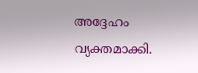അദ്ദേഹം വ്യക്തമാക്കി.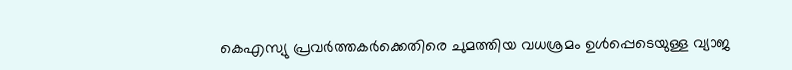കെഎസ്യു പ്രവര്‍ത്തകര്‍ക്കെതിരെ ചുമത്തിയ വധശ്രമം ഉള്‍പ്പെടെയുള്ള വ്യാജ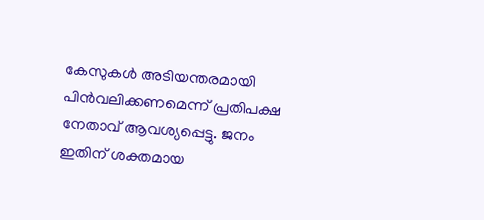കേസുകള്‍ അടിയന്തരമായി പിന്‍വലിക്കണമെന്ന് പ്രതിപക്ഷ നേതാവ് ആവശ്യപ്പെട്ടു. ജനം ഇതിന് ശക്തമായ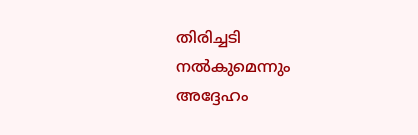തിരിച്ചടി നല്‍കുമെന്നും അദ്ദേഹം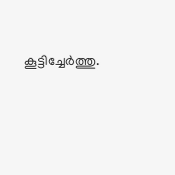കൂട്ടിച്ചേര്‍ത്തു.